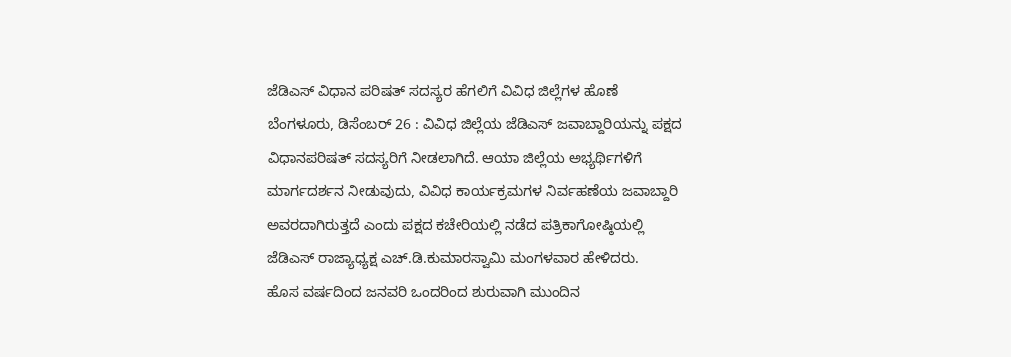ಜೆಡಿಎಸ್ ವಿಧಾನ ಪರಿಷತ್ ಸದಸ್ಯರ ಹೆಗಲಿಗೆ ವಿವಿಧ ಜಿಲ್ಲೆಗಳ ಹೊಣೆ
ಬೆಂಗಳೂರು, ಡಿಸೆಂಬರ್ 26 : ವಿವಿಧ ಜಿಲ್ಲೆಯ ಜೆಡಿಎಸ್ ಜವಾಬ್ದಾರಿಯನ್ನು ಪಕ್ಷದ ವಿಧಾನಪರಿಷತ್ ಸದಸ್ಯರಿಗೆ ನೀಡಲಾಗಿದೆ. ಆಯಾ ಜಿಲ್ಲೆಯ ಅಭ್ಯರ್ಥಿಗಳಿಗೆ ಮಾರ್ಗದರ್ಶನ ನೀಡುವುದು, ವಿವಿಧ ಕಾರ್ಯಕ್ರಮಗಳ ನಿರ್ವಹಣೆಯ ಜವಾಬ್ದಾರಿ ಅವರದಾಗಿರುತ್ತದೆ ಎಂದು ಪಕ್ಷದ ಕಚೇರಿಯಲ್ಲಿ ನಡೆದ ಪತ್ರಿಕಾಗೋಷ್ಠಿಯಲ್ಲಿ ಜೆಡಿಎಸ್ ರಾಜ್ಯಾಧ್ಯಕ್ಷ ಎಚ್.ಡಿ.ಕುಮಾರಸ್ವಾಮಿ ಮಂಗಳವಾರ ಹೇಳಿದರು.
ಹೊಸ ವರ್ಷದಿಂದ ಜನವರಿ ಒಂದರಿಂದ ಶುರುವಾಗಿ ಮುಂದಿನ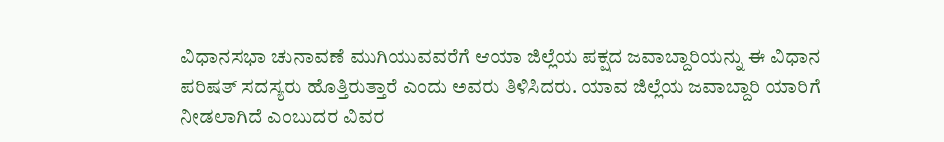ವಿಧಾನಸಭಾ ಚುನಾವಣೆ ಮುಗಿಯುವವರೆಗೆ ಆಯಾ ಜಿಲ್ಲೆಯ ಪಕ್ಷದ ಜವಾಬ್ದಾರಿಯನ್ನು ಈ ವಿಧಾನ ಪರಿಷತ್ ಸದಸ್ಯರು ಹೊತ್ತಿರುತ್ತಾರೆ ಎಂದು ಅವರು ತಿಳಿಸಿದರು. ಯಾವ ಜಿಲ್ಲೆಯ ಜವಾಬ್ದಾರಿ ಯಾರಿಗೆ ನೀಡಲಾಗಿದೆ ಎಂಬುದರ ವಿವರ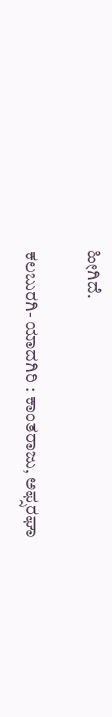ಹೀಗಿದೆ.

ಕಲಬುರಗಿ- ಯಾದಗಿರಿ : ಕಾಂತರಾಜು, ಅಫ್ಸರಘಾ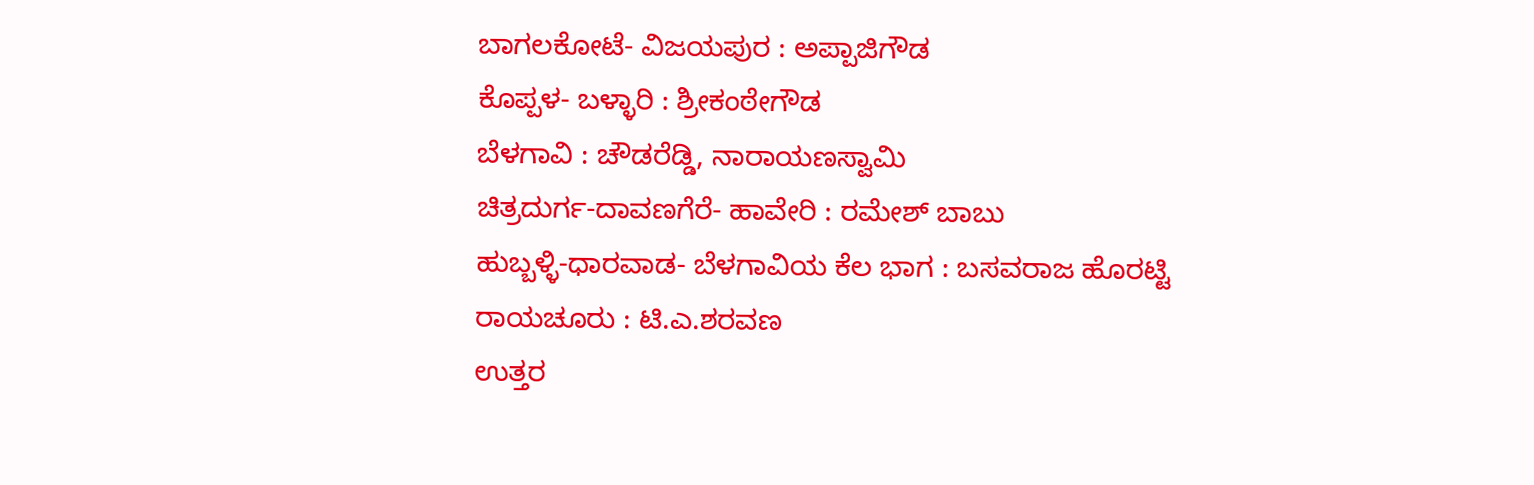ಬಾಗಲಕೋಟೆ- ವಿಜಯಪುರ : ಅಪ್ಪಾಜಿಗೌಡ
ಕೊಪ್ಪಳ- ಬಳ್ಳಾರಿ : ಶ್ರೀಕಂಠೇಗೌಡ
ಬೆಳಗಾವಿ : ಚೌಡರೆಡ್ಡಿ, ನಾರಾಯಣಸ್ವಾಮಿ
ಚಿತ್ರದುರ್ಗ-ದಾವಣಗೆರೆ- ಹಾವೇರಿ : ರಮೇಶ್ ಬಾಬು
ಹುಬ್ಬಳ್ಳಿ-ಧಾರವಾಡ- ಬೆಳಗಾವಿಯ ಕೆಲ ಭಾಗ : ಬಸವರಾಜ ಹೊರಟ್ಟಿ
ರಾಯಚೂರು : ಟಿ.ಎ.ಶರವಣ
ಉತ್ತರ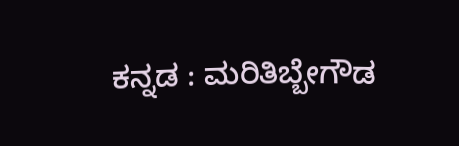ಕನ್ನಡ : ಮರಿತಿಬ್ಬೇಗೌಡ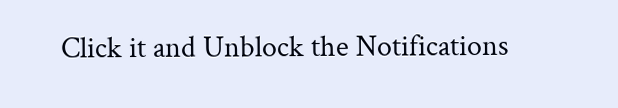Click it and Unblock the Notifications